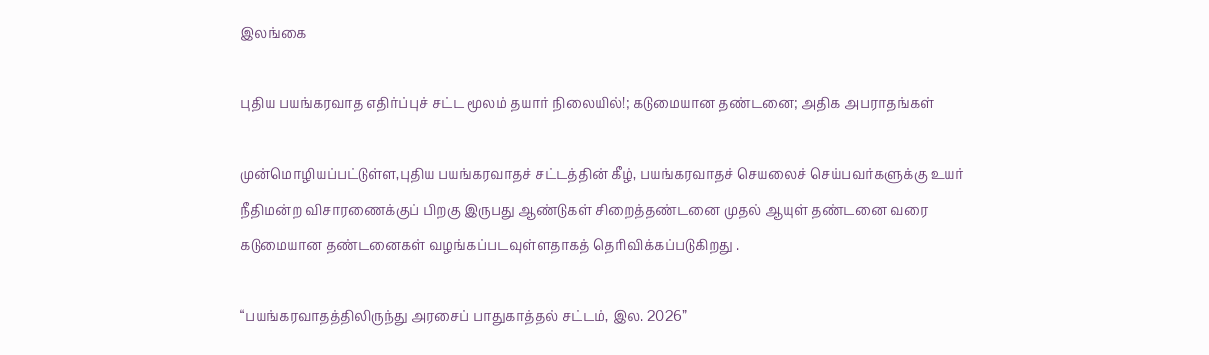இலங்கை

புதிய பயங்கரவாத எதிர்ப்புச் சட்ட மூலம் தயார் நிலையில்!; கடுமையான தண்டனை; அதிக அபராதங்கள்

முன்மொழியப்பட்டுள்ள,புதிய பயங்கரவாதச் சட்டத்தின் கீழ், பயங்கரவாதச் செயலைச் செய்பவர்களுக்கு உயர் நீதிமன்ற விசாரணைக்குப் பிறகு இருபது ஆண்டுகள் சிறைத்தண்டனை முதல் ஆயுள் தண்டனை வரை கடுமையான தண்டனைகள் வழங்கப்படவுள்ளதாகத் தெரிவிக்கப்படுகிறது .

“பயங்கரவாதத்திலிருந்து அரசைப் பாதுகாத்தல் சட்டம், இல. 2026”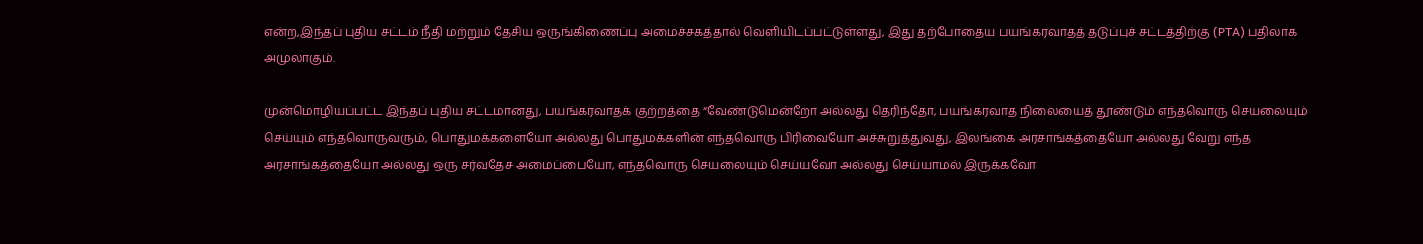என்ற,இந்தப் புதிய சட்டம் நீதி மற்றும் தேசிய ஒருங்கிணைப்பு அமைச்சகத்தால் வெளியிடப்பட்டுள்ளது, இது தற்போதைய பயங்கரவாதத் தடுப்புச் சட்டத்திற்கு (PTA) பதிலாக அமுலாகும்.

முன்மொழியப்பட்ட இந்தப் புதிய சட்டமானது, பயங்கரவாதக் குற்றத்தை “வேண்டுமென்றோ அல்லது தெரிந்தோ, பயங்கரவாத நிலையைத் தூண்டும் எந்தவொரு செயலையும் செய்யும் எந்தவொருவரும், பொதுமக்களையோ அல்லது பொதுமக்களின் எந்தவொரு பிரிவையோ அச்சுறுத்துவது, இலங்கை அரசாங்கத்தையோ அல்லது வேறு எந்த அரசாங்கத்தையோ அல்லது ஒரு சர்வதேச அமைப்பையோ, எந்தவொரு செயலையும் செய்யவோ அல்லது செய்யாமல் இருக்கவோ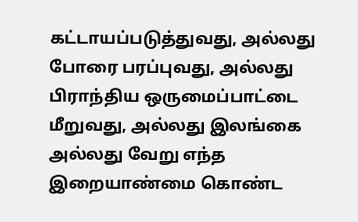கட்டாயப்படுத்துவது, அல்லது போரை பரப்புவது, அல்லது பிராந்திய ஒருமைப்பாட்டை மீறுவது, அல்லது இலங்கை அல்லது வேறு எந்த இறையாண்மை கொண்ட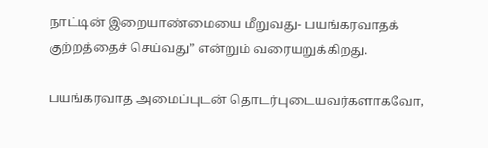நாட்டின் இறையாண்மையை மீறுவது- பயங்கரவாதக் குற்றத்தைச் செய்வது” என்றும் வரையறுக்கிறது.

பயங்கரவாத அமைப்புடன் தொடர்புடையவர்களாகவோ,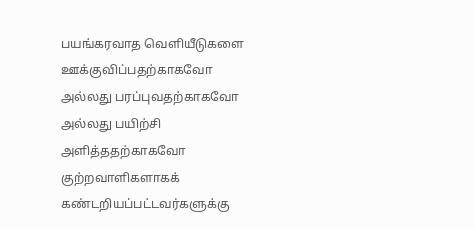பயங்கரவாத வெளியீடுகளை ஊக்குவிப்பதற்காகவோ அல்லது பரப்புவதற்காகவோ அல்லது பயிற்சி அளித்ததற்காகவோ குற்றவாளிகளாகக் கண்டறியப்பட்டவர்களுக்கு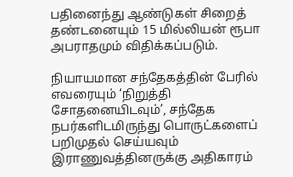பதினைந்து ஆண்டுகள் சிறைத் தண்டனையும் 15 மில்லியன் ரூபா அபராதமும் விதிக்கப்படும்.

நியாயமான சந்தேகத்தின் பேரில் எவரையும் ‘நிறுத்தி சோதனையிடவும்’, சந்தேக நபர்களிடமிருந்து பொருட்களைப் பறிமுதல் செய்யவும் இராணுவத்தினருக்கு அதிகாரம்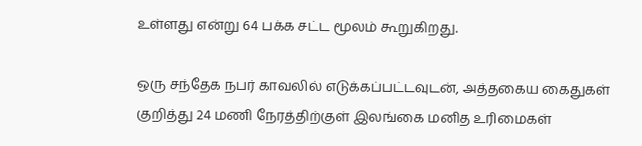உள்ளது என்று 64 பக்க சட்ட மூலம் கூறுகிறது.

ஒரு சந்தேக நபர் காவலில் எடுக்கப்பட்டவுடன், அத்தகைய கைதுகள் குறித்து 24 மணி நேரத்திற்குள் இலங்கை மனித உரிமைகள்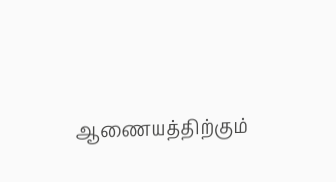ஆணையத்திற்கும்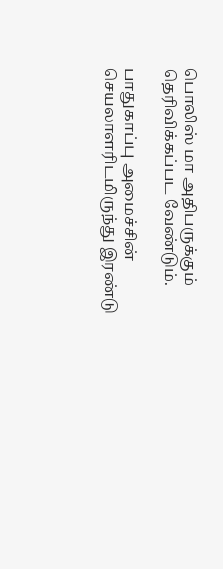பொலிஸ் மா அதிபருக்கும் தெரிவிக்கப்பட வேண்டும்.

பாதுகாப்பு அமைச்சின் செயலாளரிடமிருந்து இரண்டு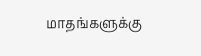மாதங்களுக்கு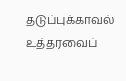தடுப்புக்காவல் உத்தரவைப்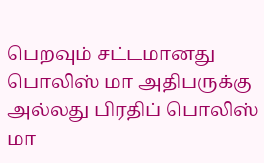பெறவும் சட்டமானது பொலிஸ் மா அதிபருக்கு அல்லது பிரதிப் பொலிஸ் மா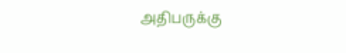அதிபருக்கு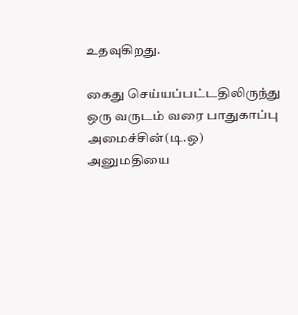உதவுகிறது.

கைது செய்யப்பட்டதிலிருந்து ஒரு வருடம் வரை பாதுகாப்பு அமைச்சின்(டி.ஒ) அனுமதியை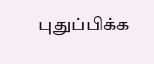புதுப்பிக்க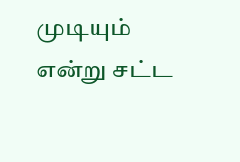முடியும் என்று சட்ட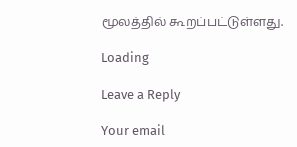மூலத்தில் கூறப்பட்டுள்ளது.

Loading

Leave a Reply

Your email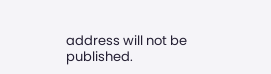address will not be published.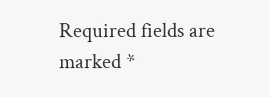Required fields are marked *